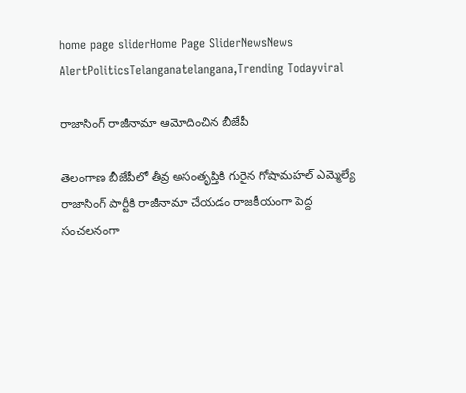home page sliderHome Page SliderNewsNews AlertPoliticsTelanganatelangana,Trending Todayviral

రాజాసింగ్ రాజీనామా ఆమోదించిన బీజేపీ

తెలంగాణ బీజేపీలో తీవ్ర అసంతృప్తికి గురైన గోషామహల్ ఎమ్మెల్యే రాజాసింగ్ పార్టీకి రాజీనామా చేయడం రాజకీయంగా పెద్ద సంచలనంగా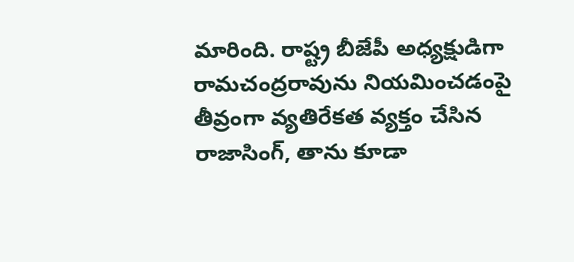మారింది. రాష్ట్ర బీజేపీ అధ్యక్షుడిగా రామచంద్రరావును నియమించడంపై తీవ్రంగా వ్యతిరేకత వ్యక్తం చేసిన రాజాసింగ్, తాను కూడా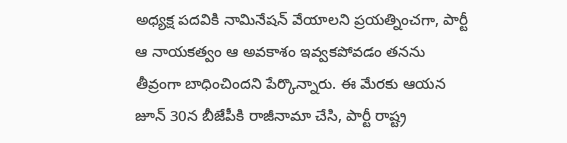అధ్యక్ష పదవికి నామినేషన్ వేయాలని ప్రయత్నించగా, పార్టీ ఆ నాయకత్వం ఆ అవకాశం ఇవ్వకపోవడం తనను తీవ్రంగా బాధించిందని పేర్కొన్నారు. ఈ మేరకు ఆయన జూన్ 30న బీజేపీకి రాజీనామా చేసి, పార్టీ రాష్ట్ర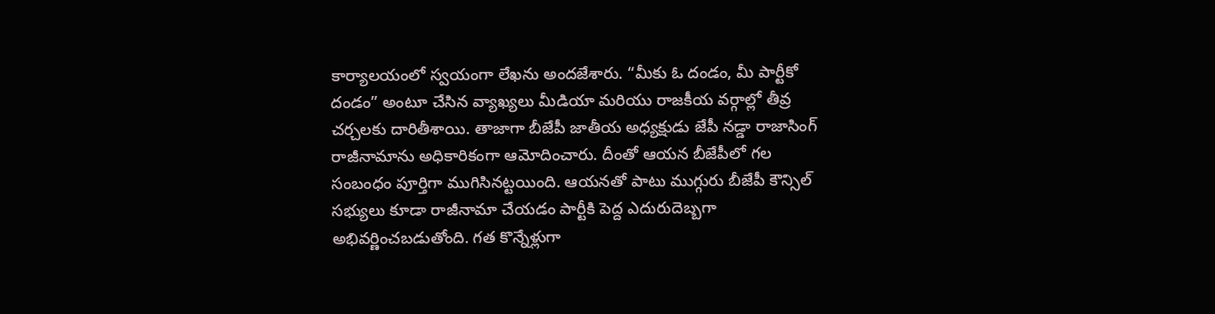కార్యాలయంలో స్వయంగా లేఖను అందజేశారు. “మీకు ఓ దండం, మీ పార్టీకో దండం” అంటూ చేసిన వ్యాఖ్యలు మీడియా మరియు రాజకీయ వర్గాల్లో తీవ్ర చర్చలకు దారితీశాయి. తాజాగా బీజేపీ జాతీయ అధ్యక్షుడు జేపీ నడ్డా రాజాసింగ్ రాజీనామాను అధికారికంగా ఆమోదించారు. దీంతో ఆయన బీజేపీలో గల సంబంధం పూర్తిగా ముగిసినట్టయింది. ఆయనతో పాటు ముగ్గురు బీజేపీ కౌన్సిల్ సభ్యులు కూడా రాజీనామా చేయడం పార్టీకి పెద్ద ఎదురుదెబ్బగా అభివర్ణించబడుతోంది. గత కొన్నేళ్లుగా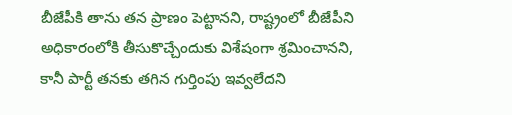బీజేపీకి తాను తన ప్రాణం పెట్టానని, రాష్ట్రంలో బీజేపీని అధికారంలోకి తీసుకొచ్చేందుకు విశేషంగా శ్రమించానని, కానీ పార్టీ తనకు తగిన గుర్తింపు ఇవ్వలేదని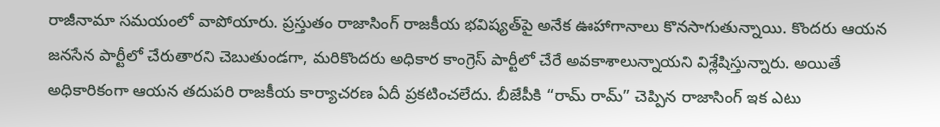రాజీనామా సమయంలో వాపోయారు. ప్రస్తుతం రాజాసింగ్ రాజకీయ భవిష్యత్‌పై అనేక ఊహాగానాలు కొనసాగుతున్నాయి. కొందరు ఆయన జనసేన పార్టీలో చేరుతారని చెబుతుండగా, మరికొందరు అధికార కాంగ్రెస్ పార్టీలో చేరే అవకాశాలున్నాయని విశ్లేషిస్తున్నారు. అయితే అధికారికంగా ఆయన తదుపరి రాజకీయ కార్యాచరణ ఏదీ ప్రకటించలేదు. బీజేపీకి “రామ్ రామ్” చెప్పిన రాజాసింగ్ ఇక ఎటు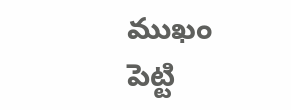ముఖం పెట్టి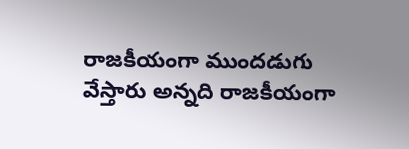రాజకీయంగా ముందడుగు వేస్తారు అన్నది రాజకీయంగా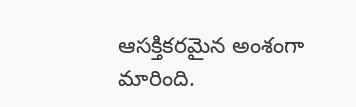ఆసక్తికరమైన అంశంగా మారింది.